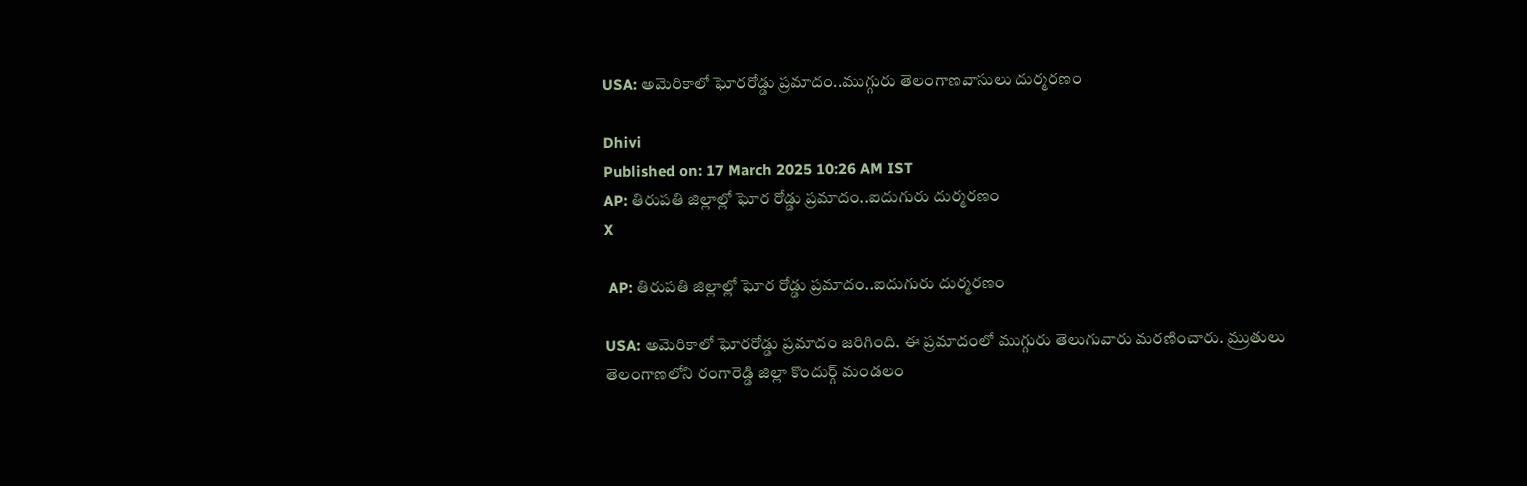USA: అమెరికాలో ఘోరరోడ్డు ప్రమాదం..ముగ్గురు తెలంగాణవాసులు దుర్మరణం

Dhivi
Published on: 17 March 2025 10:26 AM IST
AP: తిరుపతి జిల్లాల్లో ఘోర రోడ్డు ప్రమాదం..ఐదుగురు దుర్మరణం
X

 AP: తిరుపతి జిల్లాల్లో ఘోర రోడ్డు ప్రమాదం..ఐదుగురు దుర్మరణం

USA: అమెరికాలో ఘోరరోడ్డు ప్రమాదం జరిగింది. ఈ ప్రమాదంలో ముగ్గురు తెలుగువారు మరణించారు. మ్రుతులు తెలంగాణలోని రంగారెడ్డి జిల్లా కొందుర్గ్ మండలం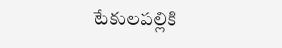టేకులపల్లికి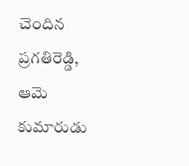చెందిన ప్రగతిరెడ్డి, ఆమె కుమారుడు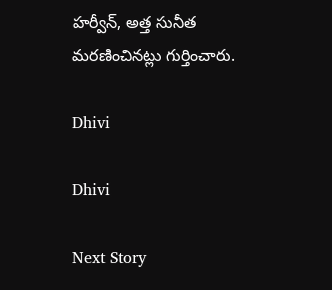హర్వీన్, అత్త సునీత మరణించినట్లు గుర్తించారు.

Dhivi

Dhivi

Next Story